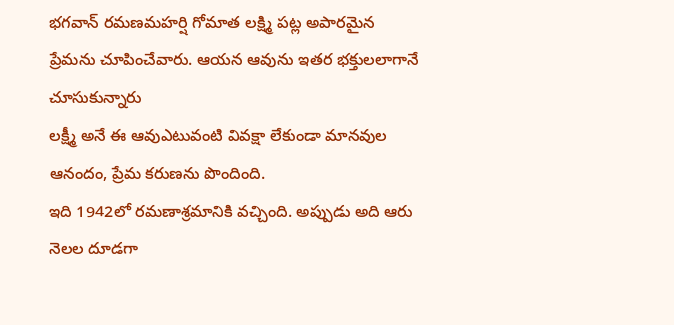భగవాన్ రమణమహర్షి గోమాత లక్ష్మి పట్ల అపారమైన ప్రేమను చూపించేవారు. ఆయన ఆవును ఇతర భక్తులలాగానే చూసుకున్నారు
లక్ష్మీ అనే ఈ ఆవుఎటువంటి వివక్షా లేకుండా మానవుల ఆనందం, ప్రేమ కరుణను పొందింది.
ఇది 1942లో రమణాశ్రమానికి వచ్చింది. అప్పుడు అది ఆరు నెలల దూడగా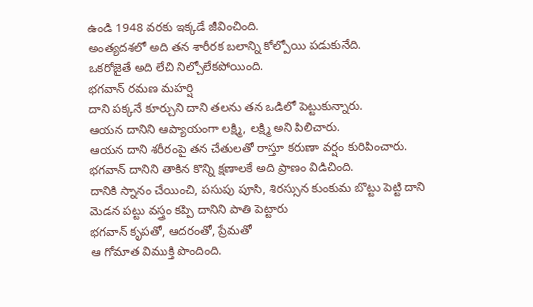ఉండి 1948 వరకు ఇక్కడే జీవించింది.
అంత్యదశలో అది తన శారీరక బలాన్ని కోల్పోయి పడుకునేది.
ఒకరోజైతే అది లేచి నిల్చోలేకపోయింది.
భగవాన్ రమణ మహర్షి
దాని పక్కనే కూర్చుని దాని తలను తన ఒడిలో పెట్టుకున్నారు.
ఆయన దానిని ఆప్యాయంగా లక్ష్మి, లక్ష్మి అని పిలిచారు.
ఆయన దాని శరీరంపై తన చేతులతో రాస్తూ కరుణా వర్షం కురిపించారు.
భగవాన్ దానిని తాకిన కొన్ని క్షణాలకే అది ప్రాణం విడిచింది.
దానికి స్నానం చేయించి, పసుపు పూసి, శిరస్సున కుంకుమ బొట్టు పెట్టి దాని మెడన పట్టు వస్త్రం కప్పి దానిని పాతి పెట్టారు
భగవాన్ కృపతో, ఆదరంతో, ప్రేమతో
ఆ గోమాత విముక్తి పొందింది.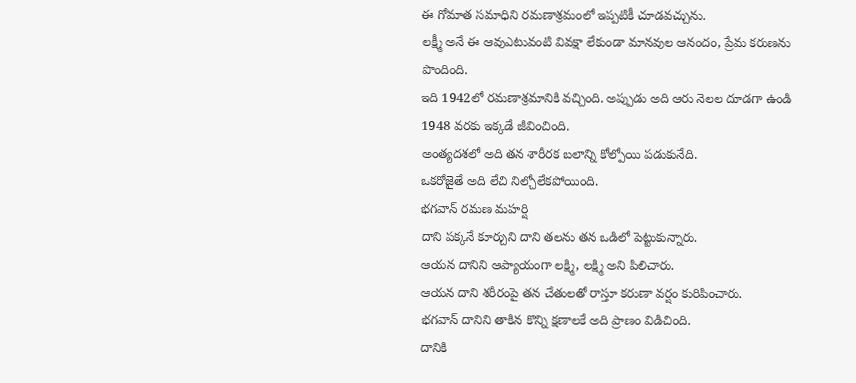ఈ గోమాత సమాధిని రమణాశ్రమంలో ఇప్పటికీ చూడవచ్చును.
లక్ష్మీ అనే ఈ ఆవుఎటువంటి వివక్షా లేకుండా మానవుల ఆనందం, ప్రేమ కరుణను పొందింది.
ఇది 1942లో రమణాశ్రమానికి వచ్చింది. అప్పుడు అది ఆరు నెలల దూడగా ఉండి 1948 వరకు ఇక్కడే జీవించింది.
అంత్యదశలో అది తన శారీరక బలాన్ని కోల్పోయి పడుకునేది.
ఒకరోజైతే అది లేచి నిల్చోలేకపోయింది.
భగవాన్ రమణ మహర్షి
దాని పక్కనే కూర్చుని దాని తలను తన ఒడిలో పెట్టుకున్నారు.
ఆయన దానిని ఆప్యాయంగా లక్ష్మి, లక్ష్మి అని పిలిచారు.
ఆయన దాని శరీరంపై తన చేతులతో రాస్తూ కరుణా వర్షం కురిపించారు.
భగవాన్ దానిని తాకిన కొన్ని క్షణాలకే అది ప్రాణం విడిచింది.
దానికి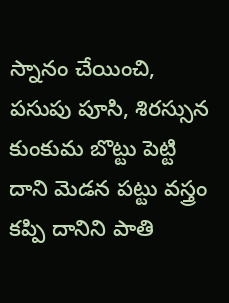స్నానం చేయించి, పసుపు పూసి, శిరస్సున కుంకుమ బొట్టు పెట్టి దాని మెడన పట్టు వస్త్రం కప్పి దానిని పాతి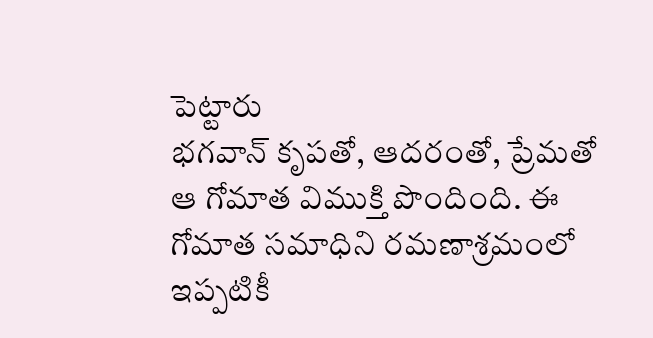పెట్టారు
భగవాన్ కృపతో, ఆదరంతో, ప్రేమతో
ఆ గోమాత విముక్తి పొందింది. ఈ గోమాత సమాధిని రమణాశ్రమంలో ఇప్పటికీ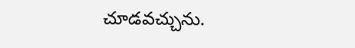చూడవచ్చును.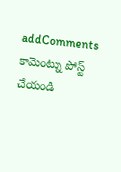addComments
కామెంట్ను పోస్ట్ చేయండి